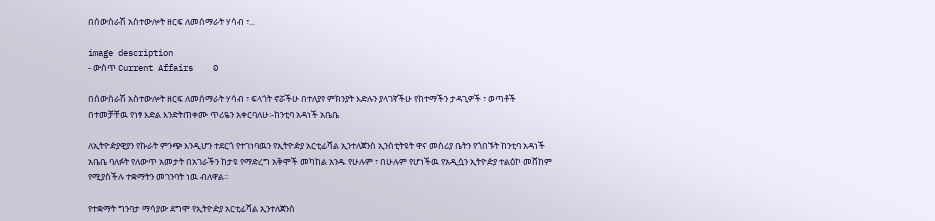በሰውስራሽ አስተውሎት ዘርፍ ለመሰማራት ሃሳብ ፣...

image description
- ውስጥ Current Affairs    0

በሰውስራሽ አስተውሎት ዘርፍ ለመሰማራት ሃሳብ ፣ ፍላጎት ኖሯችሁ በተለያየ ምክንያት እድሉን ያላገኛችሁ የከተማችን ታዳጊዎች ፣ ወጣቶች በተመቻቸዉ የነፃ እድል እንድትጠቀሙ ጥሪዬን አቀርባለሁ፡-ከንቲባ አዳነች አቤቤ

ለኢትዮዽያዊያን የኩራት ምንጭ እንዲሆን ተደርጎ የተገነባዉን የኢትዮዽያ አርቲፊሻል ኢንተለጀንስ ኢንስቲትዩት ዋና መስሪያ ቤትን የጎበኙት ከንቲባ አዳነች አቤቤ ባለፉት የለውጥ አመታት በአገራችን ከታዩ የማድረግ አቅሞች መካከል አንዱ የሁሉም ፣ በሁሉም የሆነችዉ የአዲሷን ኢትዮዽያ ተልዕኮ መሸከም የሚያስችሉ ተቋማትን መገንባት ነዉ ብለዋል።

የተቋማት ግንባታ ማሳያው ደግሞ የኢትዮዽያ አርቲፊሻል ኢንተለጀንስ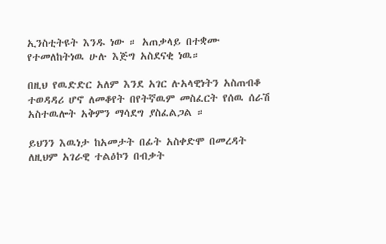ኢንስቲትዩት እንዱ ነው ። አጠቃላይ በተቋሙ የተመለከትነዉ ሁሉ እጅግ አስደናቂ ነዉ።

በዚህ የዉድድር አለም እንደ አገር ሉአላዊነትን አስጠብቆ ተወዳዳሪ ሆኖ ለመቆየት በየትኛዉም መስፈርት የሰዉ ሰራሽ አስተዉሎት አቅምን ማሳደግ ያስፈልጋል ።

ይህንን እዉነታ ከአመታት በፊት አስቀድሞ በመረዳት ለዚህም አገራዊ ተልዕኮን በብቃት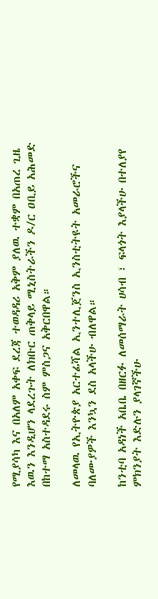የሚያሳካ እና በአለም አቀፍ ደረጃ ተወዳዳሪ አቅም ያለዉ ተቋም በአጠረ ጊዜ እዉን እንዲሆን ላደረጉት ለክቡር ጠቅላይ ሚኒስትራችን ዶ/ር ዐቢይ አሕመድ በከተማ አስተዳደሩ ስም ምስጋና አቅርበዋል።

ለመላዉ የኢትዮጵያ አርተፊሻል ኢንተሊጀንስ ኢንስቲትዩት አመራሮችና ባለሙያዎች እንኳን ደስ አላችሁ ብለዋል።

ከንቲባ አዳነች አቤቤ በዘርፉ ለመሰማራት ሀሳብ ፣ ፍላጎት እያላችሁ በተለያየ ምክንያት እድሉን ያላገኛችሁ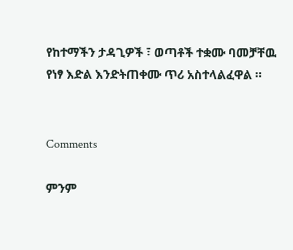የከተማችን ታዳጊዎች ፣ ወጣቶች ተቋሙ ባመቻቸዉ የነፃ እድል እንድትጠቀሙ ጥሪ አስተላልፈዋል ።


Comments

ምንም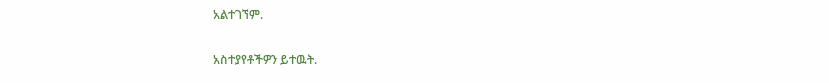አልተገኘም.

አስተያየቶችዎን ይተዉት.